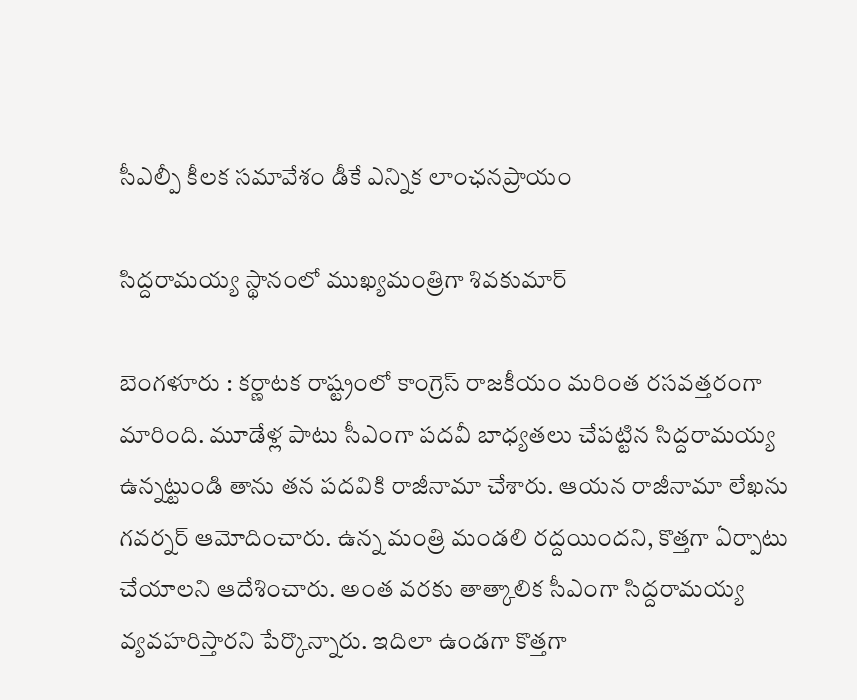సీఎల్పీ కీల‌క స‌మావేశం డీకే ఎన్నిక లాంఛ‌న‌ప్రాయం

సిద్ద‌రామ‌య్య స్థానంలో ముఖ్యమంత్రిగా శివ‌కుమార్

బెంగళూరు : క‌ర్ణాట‌క రాష్ట్రంలో కాంగ్రెస్ రాజ‌కీయం మ‌రింత ర‌స‌వ‌త్త‌రంగా మారింది. మూడేళ్ల పాటు సీఎంగా ప‌ద‌వీ బాధ్య‌త‌లు చేప‌ట్టిన సిద్ద‌రామ‌య్య ఉన్న‌ట్టుండి తాను త‌న ప‌ద‌వికి రాజీనామా చేశారు. ఆయ‌న రాజీనామా లేఖ‌ను గ‌వ‌ర్న‌ర్ ఆమోదించారు. ఉన్న మంత్రి మండ‌లి ర‌ద్ద‌యింద‌ని, కొత్త‌గా ఏర్పాటు చేయాల‌ని ఆదేశించారు. అంత వ‌ర‌కు తాత్కాలిక సీఎంగా సిద్ద‌రామ‌య్య వ్య‌వ‌హ‌రిస్తార‌ని పేర్కొన్నారు. ఇదిలా ఉండ‌గా కొత్త‌గా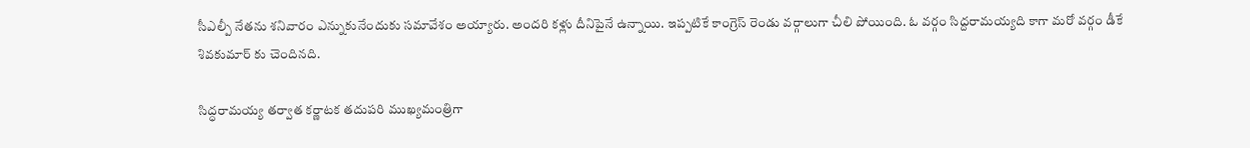సీఎల్పీ నేత‌ను శ‌నివారం ఎన్నుకునేందుకు స‌మావేశం అయ్యారు. అంద‌రి కళ్లు దీనిపైనే ఉన్నాయి. ఇప్ప‌టికే కాంగ్రెస్ రెండు వ‌ర్గాలుగా చీలి పోయింది. ఓ వ‌ర్గం సిద్ద‌రామ‌య్య‌ది కాగా మ‌రో వ‌ర్గం డీకే శివ‌కుమార్ కు చెందిన‌ది.

సిద్ధరామయ్య తర్వాత కర్ణాటక తదుపరి ముఖ్యమంత్రిగా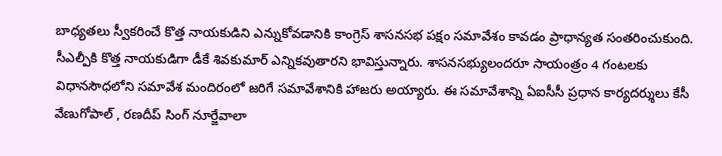బాధ్యతలు స్వీకరించే కొత్త నాయకుడిని ఎన్నుకోవడానికి కాంగ్రెస్ శాసనసభ పక్షం స‌మావేశం కావ‌డం ప్రాధాన్య‌త సంత‌రించుకుంది. సీఎల్పీకి కొత్త నాయ‌కుడిగా డీకే శివ‌కుమార్ ఎన్నిక‌వుతార‌ని భావిస్తున్నారు. శాసనసభ్యులందరూ సాయంత్రం 4 గంటలకు విధానసౌధలోని సమావేశ మందిరంలో జరిగే సమావేశానికి హాజరు అయ్యారు. ఈ సమావేశాన్ని ఏఐసీసీ ప్ర‌ధాన కార్య‌ద‌ర్శులు కేసీ వేణుగోపాల్ , ర‌ణ‌దీప్ సింగ్ నూర్జేవాలా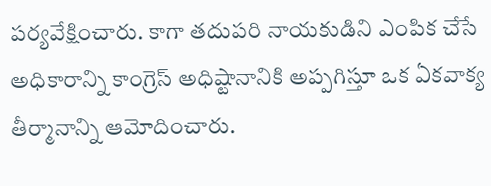ప‌ర్య‌వేక్షించారు. కాగా తదుపరి నాయకుడిని ఎంపిక చేసే అధికారాన్ని కాంగ్రెస్ అధిష్టానానికి అప్పగిస్తూ ఒక ఏకవాక్య తీర్మానాన్ని ఆమోదించారు.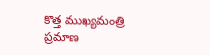కొత్త ముఖ్యమంత్రి ప్రమాణ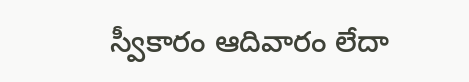స్వీకారం ఆదివారం లేదా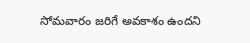సోమవారం జరిగే అవకాశం ఉందని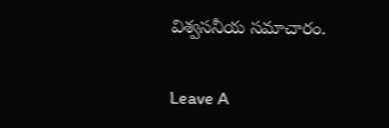విశ్వ‌స‌నీయ స‌మాచారం.

Leave A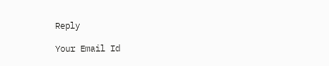Reply

Your Email Id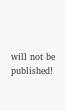will not be published!